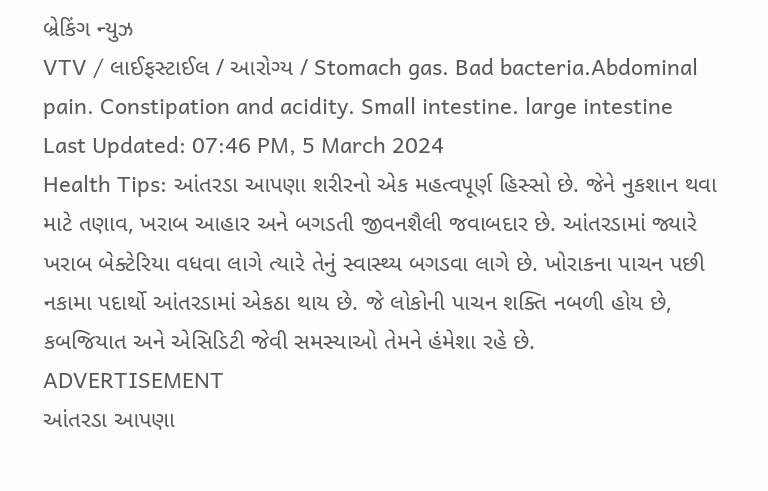બ્રેકિંગ ન્યુઝ
VTV / લાઈફસ્ટાઈલ / આરોગ્ય / Stomach gas. Bad bacteria.Abdominal pain. Constipation and acidity. Small intestine. large intestine
Last Updated: 07:46 PM, 5 March 2024
Health Tips: આંતરડા આપણા શરીરનો એક મહત્વપૂર્ણ હિસ્સો છે. જેને નુકશાન થવા માટે તણાવ, ખરાબ આહાર અને બગડતી જીવનશૈલી જવાબદાર છે. આંતરડામાં જ્યારે ખરાબ બેક્ટેરિયા વધવા લાગે ત્યારે તેનું સ્વાસ્થ્ય બગડવા લાગે છે. ખોરાકના પાચન પછી નકામા પદાર્થો આંતરડામાં એકઠા થાય છે. જે લોકોની પાચન શક્તિ નબળી હોય છે, કબજિયાત અને એસિડિટી જેવી સમસ્યાઓ તેમને હંમેશા રહે છે.
ADVERTISEMENT
આંતરડા આપણા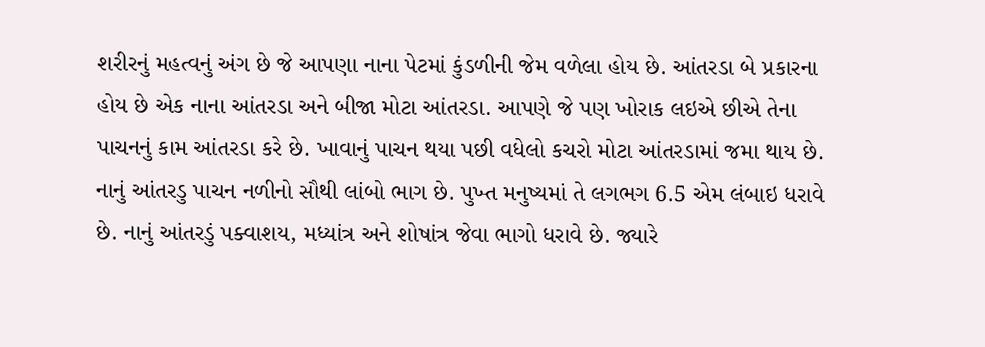શરીરનું મહત્વનું અંગ છે જે આપણા નાના પેટમાં કુંડળીની જેમ વળેલા હોય છે. આંતરડા બે પ્રકારના હોય છે એક નાના આંતરડા અને બીજા મોટા આંતરડા. આપણે જે પણ ખોરાક લઇએ છીએ તેના પાચનનું કામ આંતરડા કરે છે. ખાવાનું પાચન થયા પછી વધેલો કચરો મોટા આંતરડામાં જમા થાય છે. નાનું આંતરડુ પાચન નળીનો સૌથી લાંબો ભાગ છે. પુખ્ત મનુષ્યમાં તે લગભગ 6.5 એમ લંબાઇ ધરાવે છે. નાનું આંતરડું પક્વાશય, મધ્યાંત્ર અને શોષાંત્ર જેવા ભાગો ધરાવે છે. જ્યારે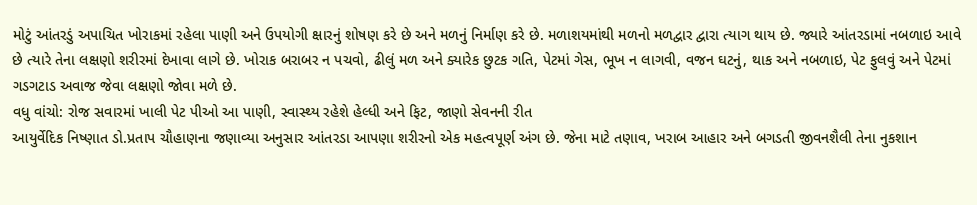મોટું આંતરડું અપાચિત ખોરાકમાં રહેલા પાણી અને ઉપયોગી ક્ષારનું શોષણ કરે છે અને મળનું નિર્માણ કરે છે. મળાશયમાંથી મળનો મળદ્વાર દ્વારા ત્યાગ થાય છે. જ્યારે આંતરડામાં નબળાઇ આવે છે ત્યારે તેના લક્ષણો શરીરમાં દેખાવા લાગે છે. ખોરાક બરાબર ન પચવો, ઢીલું મળ અને ક્યારેક છુટક ગતિ, પેટમાં ગેસ, ભૂખ ન લાગવી, વજન ઘટનું, થાક અને નબળાઇ, પેટ ફુલવું અને પેટમાં ગડગટાડ અવાજ જેવા લક્ષણો જોવા મળે છે.
વધુ વાંચો: રોજ સવારમાં ખાલી પેટ પીઓ આ પાણી, સ્વાસ્થ્ય રહેશે હેલ્ધી અને ફિટ, જાણો સેવનની રીત
આયુર્વેદિક નિષ્ણાત ડો.પ્રતાપ ચૌહાણના જણાવ્યા અનુસાર આંતરડા આપણા શરીરનો એક મહત્વપૂર્ણ અંગ છે. જેના માટે તણાવ, ખરાબ આહાર અને બગડતી જીવનશૈલી તેના નુકશાન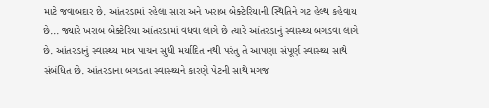માટે જવાબદાર છે. આંતરડામાં રહેલા સારા અને ખરાબ બેક્ટેરિયાની સ્થિતિને ગટ હેલ્થ કહેવાય છે... જ્યારે ખરાબ બેક્ટેરિયા આંતરડામાં વધવા લાગે છે ત્યારે આંતરડાનું સ્વાસ્થ્ય બગડવા લાગે છે. આંતરડાનું સ્વાસ્થ્ય માત્ર પાચન સુધી મર્યાદિત નથી પરંતુ તે આપણા સંપૂર્ણ સ્વાસ્થ્ય સાથે સંબંધિત છે. આંતરડાના બગડતા સ્વાસ્થ્યને કારણે પેટની સાથે મગજ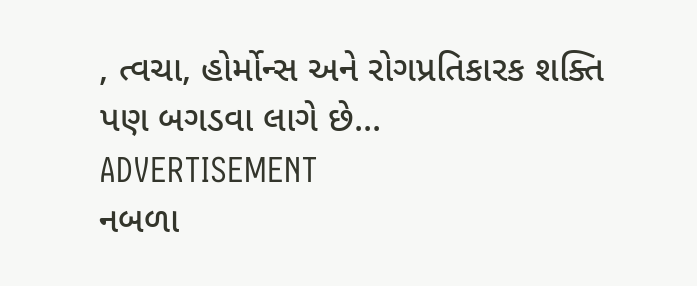, ત્વચા, હોર્મોન્સ અને રોગપ્રતિકારક શક્તિ પણ બગડવા લાગે છે...
ADVERTISEMENT
નબળા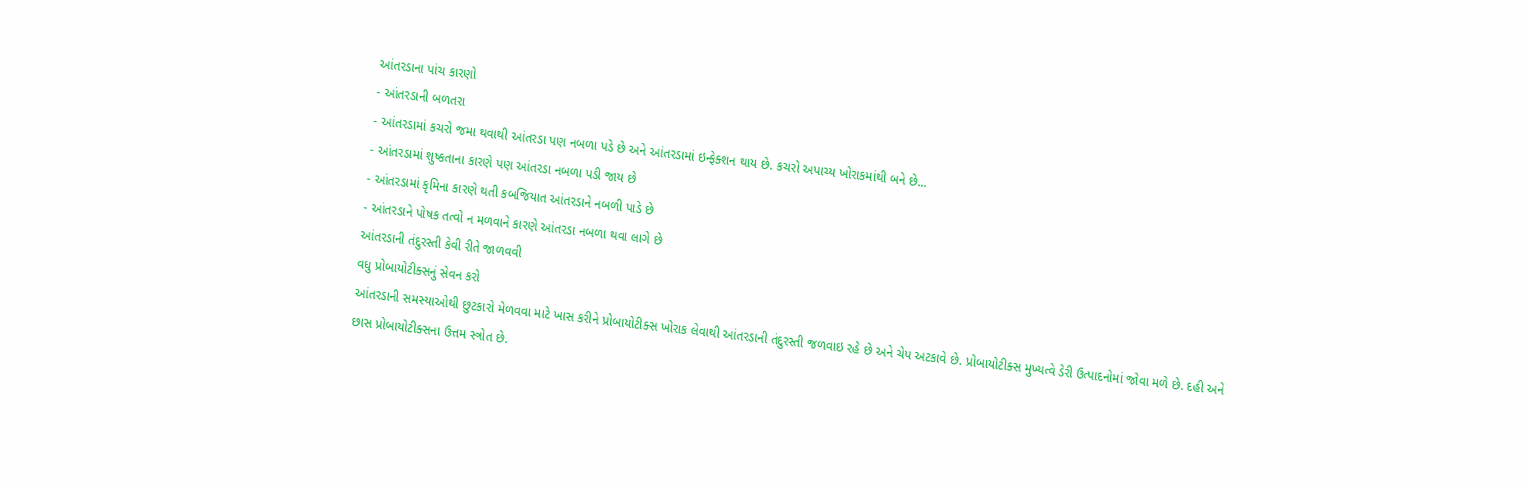આંતરડાના પાંચ કારણો
- આંતરડાની બળતરા
- આંતરડામાં કચરો જમા થવાથી આંતરડા પણ નબળા પડે છે અને આંતરડામાં ઇન્ફેક્શન થાય છે. કચરો અપાચ્ય ખોરાકમાંથી બને છે...
- આંતરડામાં શુષ્કતાના કારણે પણ આંતરડા નબળા પડી જાય છે
- આંતરડામાં કૃમિના કારણે થતી કબજિયાત આંતરડાને નબળી પાડે છે
- આંતરડાને પોષક તત્વો ન મળવાને કારણે આંતરડા નબળા થવા લાગે છે
આંતરડાની તંદુરસ્તી કેવી રીતે જાળવવી
વધુ પ્રોબાયોટીક્સનું સેવન કરો
આંતરડાની સમસ્યાઓથી છુટકારો મેળવવા માટે ખાસ કરીને પ્રોબાયોટીક્સ ખોરાક લેવાથી આંતરડાની તંદુરસ્તી જળવાઇ રહે છે અને ચેપ અટકાવે છે. પ્રોબાયોટીક્સ મુખ્યત્વે ડેરી ઉત્પાદનોમાં જોવા મળે છે. દહી અને છાસ પ્રોબાયોટીક્સના ઉત્તમ સ્ત્રોત છે.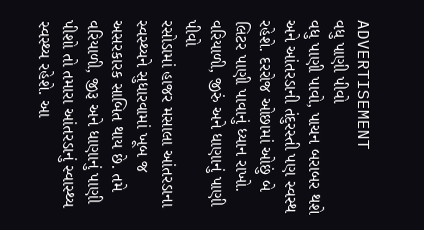ADVERTISEMENT
વધુ પાણી પીવો
વધુ પાણી પાવો, પાચન બરાબર થશે અને આંતરડાની તંદુરસ્તી પણ સ્વસ્થ રહેશે. દરરોજ ઓછામાં ઓછું બે લિટર પાણી પાવાનું ધ્યાન રાખો.
વરિયાળી, જીરું અને ધાણાનું પાણી પીવો
રસોડામાં હાજર મસાલા આંતરડાના સ્વસ્થ્યને સુધારવામાં ખૂબ જ અસરકારક સાબિત થાય છે. તમે વરિયાળી, જીરૂ અને ધાણાનું પાણી પીશો તો તમારા આંતરડાનું સ્વાસ્થ્ય સ્વસ્થ્ય રહેશે. આ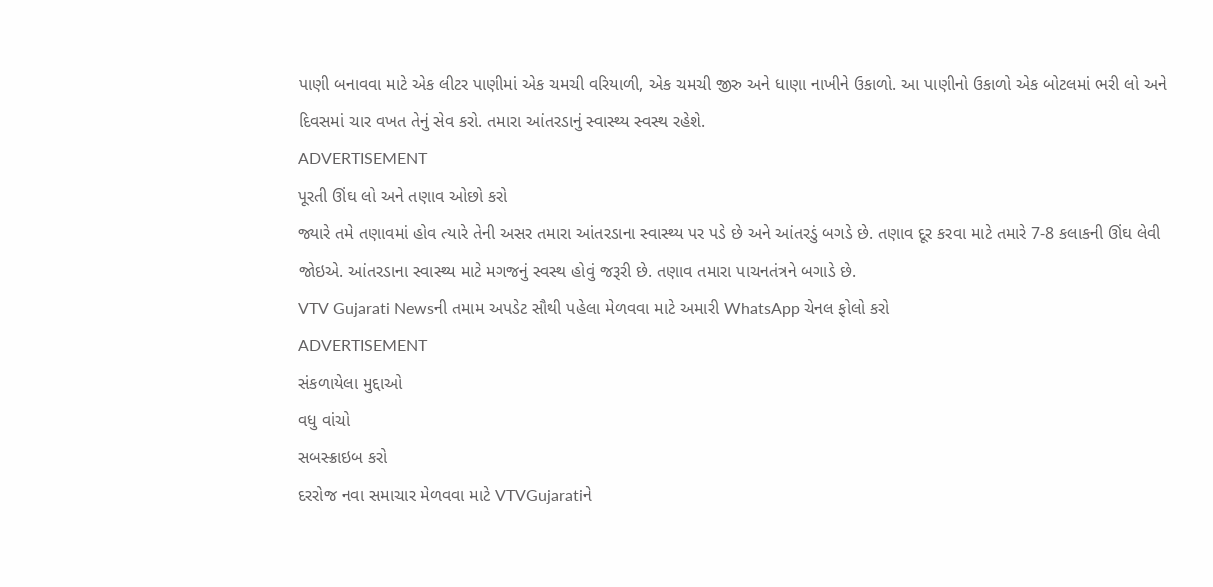પાણી બનાવવા માટે એક લીટર પાણીમાં એક ચમચી વરિયાળી, એક ચમચી જીરુ અને ધાણા નાખીને ઉકાળો. આ પાણીનો ઉકાળો એક બોટલમાં ભરી લો અને દિવસમાં ચાર વખત તેનું સેવ કરો. તમારા આંતરડાનું સ્વાસ્થ્ય સ્વસ્થ રહેશે.
ADVERTISEMENT
પૂરતી ઊંઘ લો અને તણાવ ઓછો કરો
જ્યારે તમે તણાવમાં હોવ ત્યારે તેની અસર તમારા આંતરડાના સ્વાસ્થ્ય પર પડે છે અને આંતરડું બગડે છે. તણાવ દૂર કરવા માટે તમારે 7-8 કલાકની ઊંઘ લેવી જોઇએ. આંતરડાના સ્વાસ્થ્ય માટે મગજનું સ્વસ્થ હોવું જરૂરી છે. તણાવ તમારા પાચનતંત્રને બગાડે છે.
VTV Gujarati Newsની તમામ અપડેટ સૌથી પહેલા મેળવવા માટે અમારી WhatsApp ચેનલ ફોલો કરો
ADVERTISEMENT
સંકળાયેલા મુદ્દાઓ
વધુ વાંચો
સબસ્ક્રાઇબ કરો
દરરોજ નવા સમાચાર મેળવવા માટે VTVGujaratiને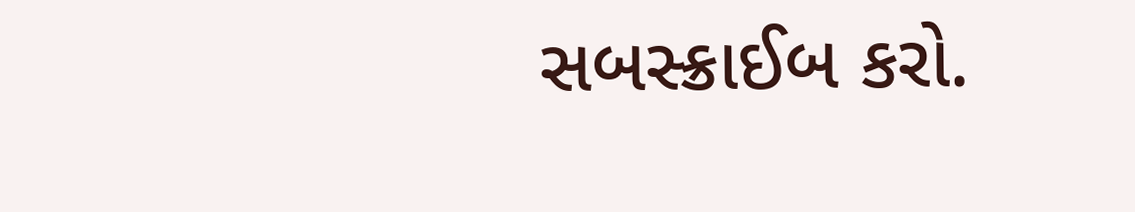સબસ્ક્રાઈબ કરો.